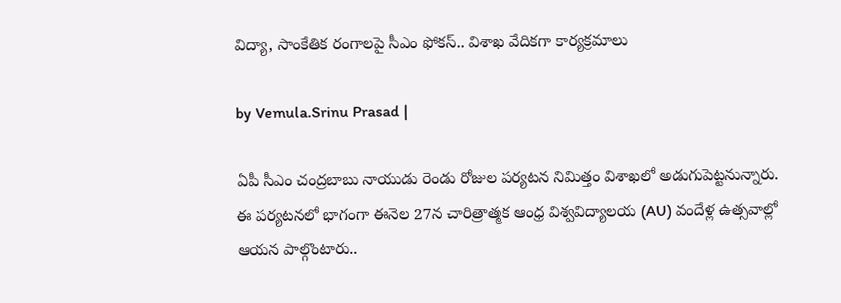విద్యా, సాంకేతిక రంగాలపై సీఎం ఫోకస్.. విశాఖ వేదికగా కార్యక్రమాలు

by Vemula.Srinu Prasad |

ఏపీ సీఎం చంద్రబాబు నాయుడు రెండు రోజుల పర్యటన నిమిత్తం విశాఖలో అడుగుపెట్టనున్నారు. ఈ పర్యటనలో భాగంగా ఈనెల 27న చారిత్రాత్మక ఆంధ్ర విశ్వవిద్యాలయ (AU) వందేళ్ల ఉత్సవాల్లో ఆయన పాల్గొంటారు..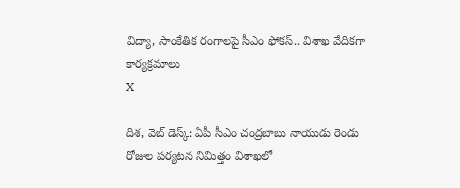విద్యా, సాంకేతిక రంగాలపై సీఎం ఫోకస్.. విశాఖ వేదికగా కార్యక్రమాలు
X

దిశ, వెబ్ డెస్క్: ఏపీ సీఎం చంద్రబాబు నాయుడు రెండు రోజుల పర్యటన నిమిత్తం విశాఖలో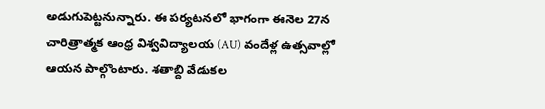అడుగుపెట్టనున్నారు. ఈ పర్యటనలో భాగంగా ఈనెల 27న చారిత్రాత్మక ఆంధ్ర విశ్వవిద్యాలయ (AU) వందేళ్ల ఉత్సవాల్లో ఆయన పాల్గొంటారు. శతాబ్ది వేడుకల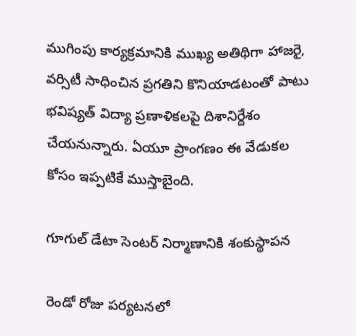ముగింపు కార్యక్రమానికి ముఖ్య అతిథిగా హాజరై, వర్సిటీ సాధించిన ప్రగతిని కొనియాడటంతో పాటు భవిష్యత్ విద్యా ప్రణాళికలపై దిశానిర్దేశం చేయనున్నారు. ఏయూ ప్రాంగణం ఈ వేడుకల కోసం ఇప్పటికే ముస్తాబైంది.

గూగుల్ డేటా సెంటర్ నిర్మాణానికి శంకుస్థాపన

రెండో రోజు పర్యటనలో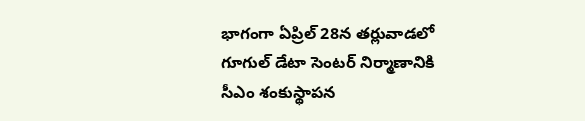భాగంగా ఏప్రిల్ 28న తర్లువాడలో గూగుల్ డేటా సెంటర్ నిర్మాణానికి సీఎం శంకుస్థాపన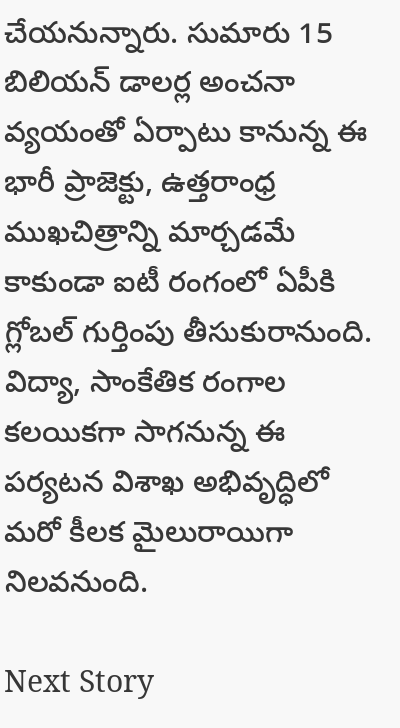చేయనున్నారు. సుమారు 15 బిలియన్ డాలర్ల అంచనా వ్యయంతో ఏర్పాటు కానున్న ఈ భారీ ప్రాజెక్టు, ఉత్తరాంధ్ర ముఖచిత్రాన్ని మార్చడమే కాకుండా ఐటీ రంగంలో ఏపీకి గ్లోబల్ గుర్తింపు తీసుకురానుంది. విద్యా, సాంకేతిక రంగాల కలయికగా సాగనున్న ఈ పర్యటన విశాఖ అభివృద్ధిలో మరో కీలక మైలురాయిగా నిలవనుంది.

Next Story